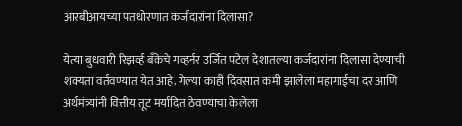आरबीआयच्या पतधोरणात कर्जदारांना दिलासा?

येत्या बुधवारी रिझर्व्ह बँकेचे गव्हर्नर उर्जित पटेल देशातल्या कर्जदारांना दिलासा देण्याची शक्यता वर्तवण्यात येत आहे. गेल्या काही दिवसात कमी झालेला महागाईचा दर आणि अर्थमंत्र्यांनी वित्तीय तूट मर्यादित ठेवण्याचा केलेला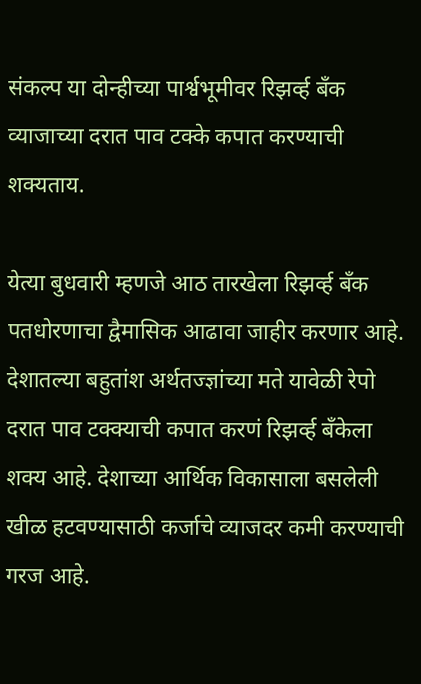संकल्प या दोन्हीच्या पार्श्वभूमीवर रिझर्व्ह बँक व्याजाच्या दरात पाव टक्के कपात करण्याची शक्यताय.

येत्या बुधवारी म्हणजे आठ तारखेला रिझर्व्ह बँक पतधोरणाचा द्वैमासिक आढावा जाहीर करणार आहे. देशातल्या बहुतांश अर्थतज्ज्ञांच्या मते यावेळी रेपो दरात पाव टक्क्याची कपात करणं रिझर्व्ह बँकेला शक्य आहे. देशाच्या आर्थिक विकासाला बसलेली खीळ हटवण्यासाठी कर्जाचे व्याजदर कमी करण्याची गरज आहे.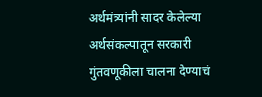अर्थमंत्र्यांनी सादर केलेल्या अर्थसंकल्पातून सरकारी गुंतवणूकीला चालना देण्याचं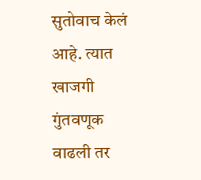सुतोवाच केलं आहे. त्यात खाजगी गुंतवणूक वाढली तर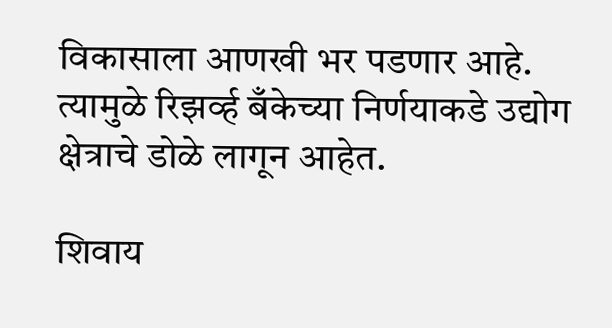विकासाला आणखी भर पडणार आहे. त्यामुळे रिझर्व्ह बँकेच्या निर्णयाकडे उद्योग क्षेत्राचे डोळे लागून आहेत.

शिवाय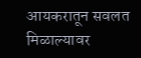आयकरातून सवलत मिळाल्यावर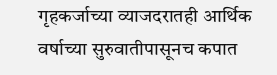गृहकर्जाच्या व्याजदरातही आर्थिक वर्षाच्या सुरुवातीपासूनच कपात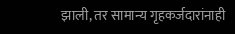झाली, तर सामान्य गृहकर्जदारांनाही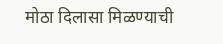मोठा दिलासा मिळण्याची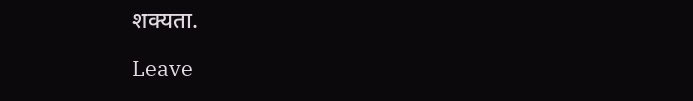शक्यता.

Leave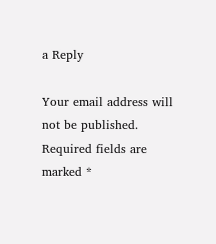a Reply

Your email address will not be published. Required fields are marked *